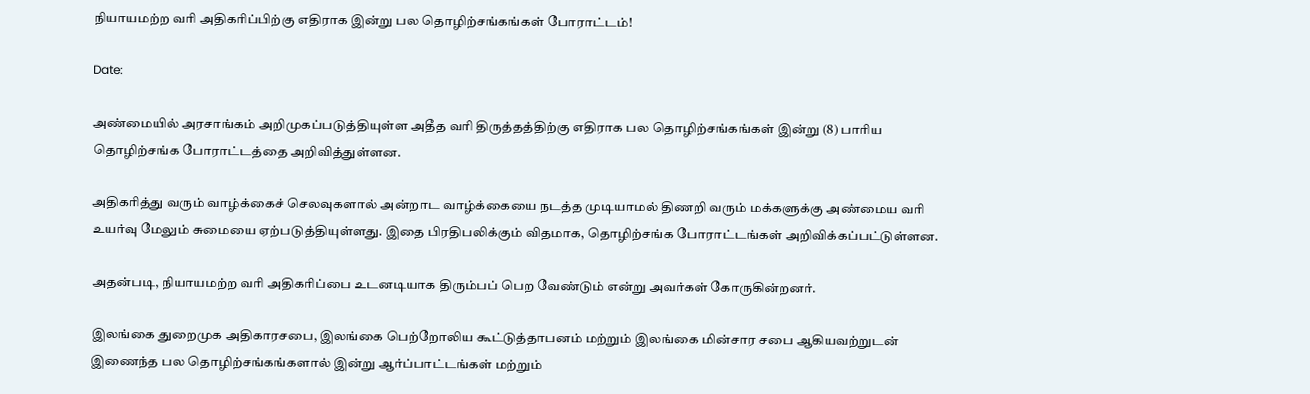நியாயமற்ற வரி அதிகரிப்பிற்கு எதிராக இன்று பல தொழிற்சங்கங்கள் போராட்டம்!

Date:

அண்மையில் அரசாங்கம் அறிமுகப்படுத்தியுள்ள அதீத வரி திருத்தத்திற்கு எதிராக பல தொழிற்சங்கங்கள் இன்று (8) பாரிய தொழிற்சங்க போராட்டத்தை அறிவித்துள்ளன.

அதிகரித்து வரும் வாழ்க்கைச் செலவுகளால் அன்றாட வாழ்க்கையை நடத்த முடியாமல் திணறி வரும் மக்களுக்கு அண்மைய வரி உயர்வு மேலும் சுமையை ஏற்படுத்தியுள்ளது. இதை பிரதிபலிக்கும் விதமாக, தொழிற்சங்க போராட்டங்கள் அறிவிக்கப்பட்டுள்ளன.

அதன்படி, நியாயமற்ற வரி அதிகரிப்பை உடனடியாக திரும்பப் பெற வேண்டும் என்று அவர்கள் கோருகின்றனர்.

இலங்கை துறைமுக அதிகாரசபை, இலங்கை பெற்றோலிய கூட்டுத்தாபனம் மற்றும் இலங்கை மின்சார சபை ஆகியவற்றுடன் இணைந்த பல தொழிற்சங்கங்களால் இன்று ஆர்ப்பாட்டங்கள் மற்றும்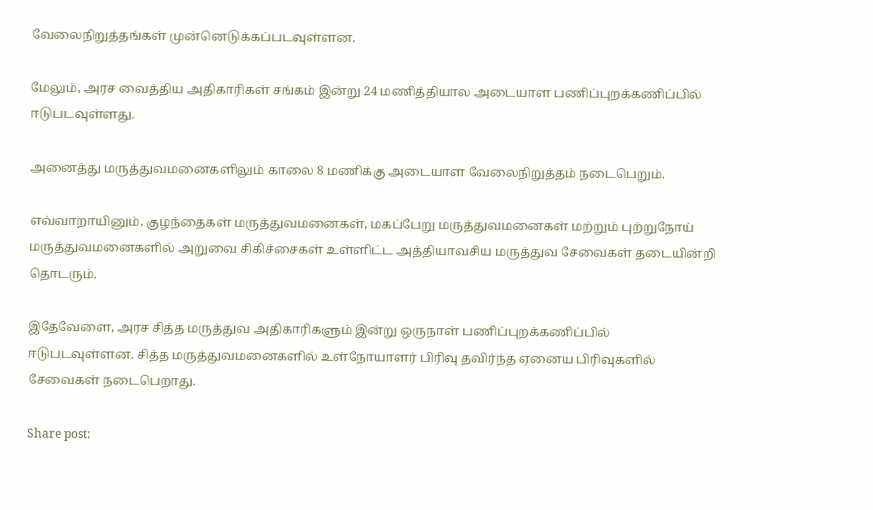வேலைநிறுத்தங்கள் முன்னெடுக்கப்படவுள்ளன.

மேலும், அரச வைத்திய அதிகாரிகள் சங்கம் இன்று 24 மணித்தியால அடையாள பணிப்புறக்கணிப்பில் ஈடுபடவுள்ளது.

அனைத்து மருத்துவமனைகளிலும் காலை 8 மணிக்கு அடையாள வேலைநிறுத்தம் நடைபெறும்.

எவ்வாறாயினும், குழந்தைகள் மருத்துவமனைகள், மகப்பேறு மருத்துவமனைகள் மற்றும் புற்றுநோய் மருத்துவமனைகளில் அறுவை சிகிச்சைகள் உள்ளிட்ட அத்தியாவசிய மருத்துவ சேவைகள் தடையின்றி தொடரும்.

இதேவேளை, அரச சித்த மருத்துவ அதிகாரிகளும் இன்று ஒருநாள் பணிப்புறக்கணிப்பில் ஈடுபடவுள்ளன. சித்த மருத்துவமனைகளில் உள்நோயாளர் பிரிவு தவிர்ந்த ஏனைய பிரிவுகளில் சேவைகள் நடைபெறாது.

Share post: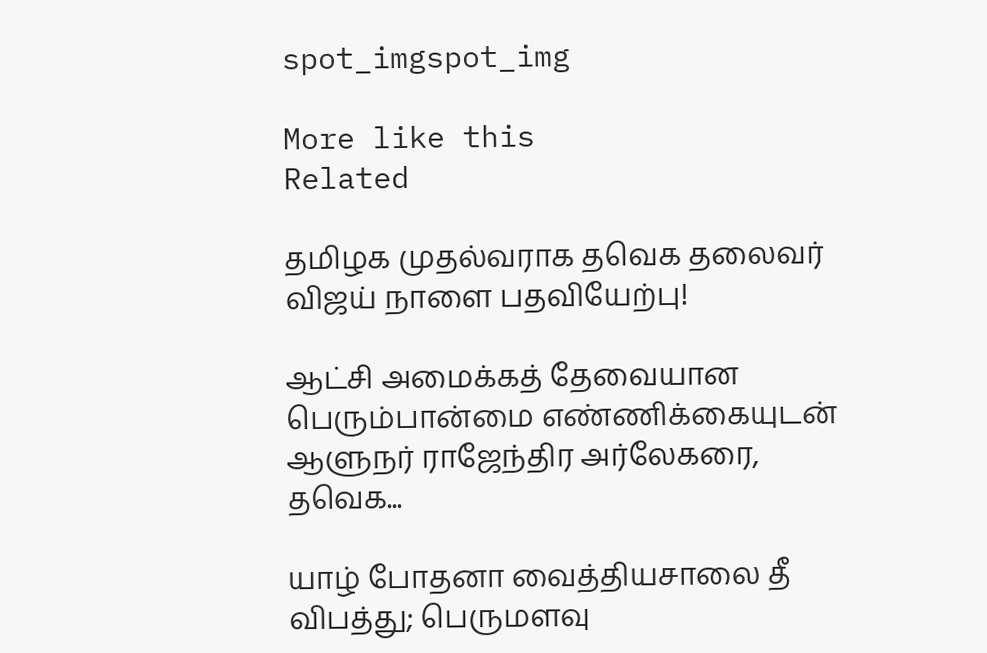spot_imgspot_img

More like this
Related

தமிழக முதல்வராக தவெக தலைவர் விஜய் நாளை பதவியேற்பு!

ஆட்சி அமைக்கத் தேவையான பெரும்பான்மை எண்ணிக்கையுடன் ஆளுநர் ராஜேந்திர அர்லேகரை, தவெக...

யாழ் போதனா வைத்தியசாலை தீ விபத்து; பெருமளவு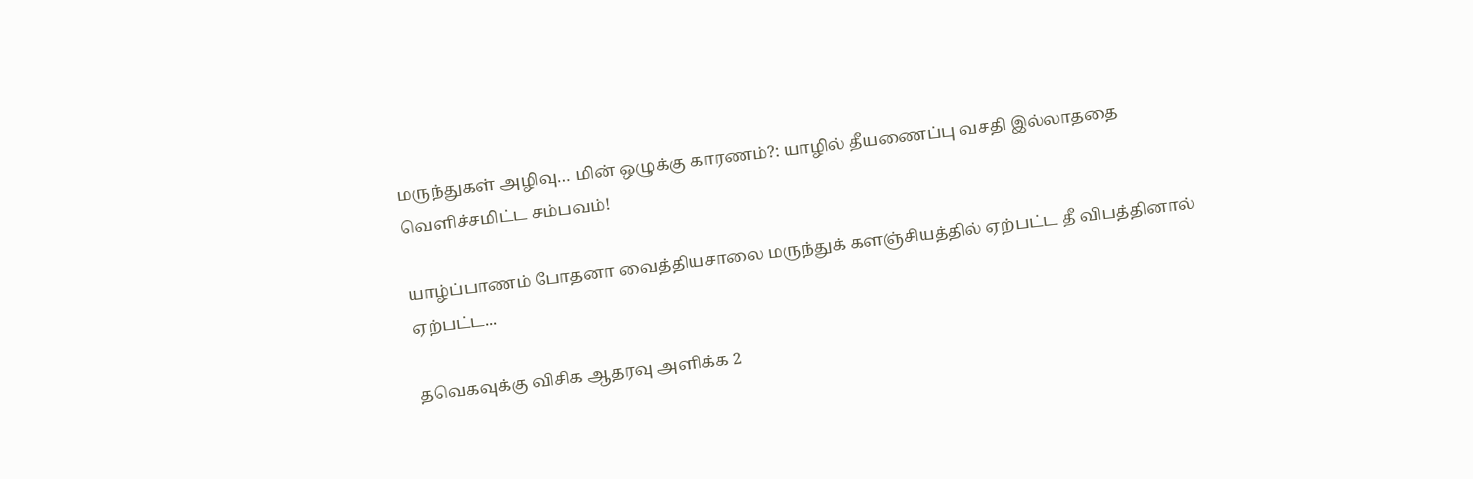மருந்துகள் அழிவு… மின் ஒழுக்கு காரணம்?: யாழில் தீயணைப்பு வசதி இல்லாததை வெளிச்சமிட்ட சம்பவம்!

யாழ்ப்பாணம் போதனா வைத்தியசாலை மருந்துக் களஞ்சியத்தில் ஏற்பட்ட தீ விபத்தினால் ஏற்பட்ட...

தவெகவுக்கு விசிக ஆதரவு அளிக்க 2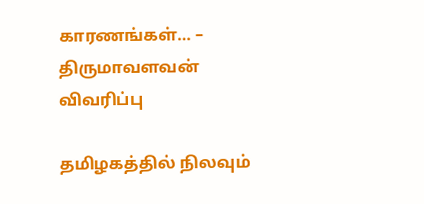காரணங்கள்… – திருமாவளவன் விவரிப்பு

தமிழகத்தில் நிலவும்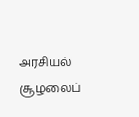அரசியல் சூழலைப்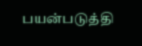பயன்படுத்தி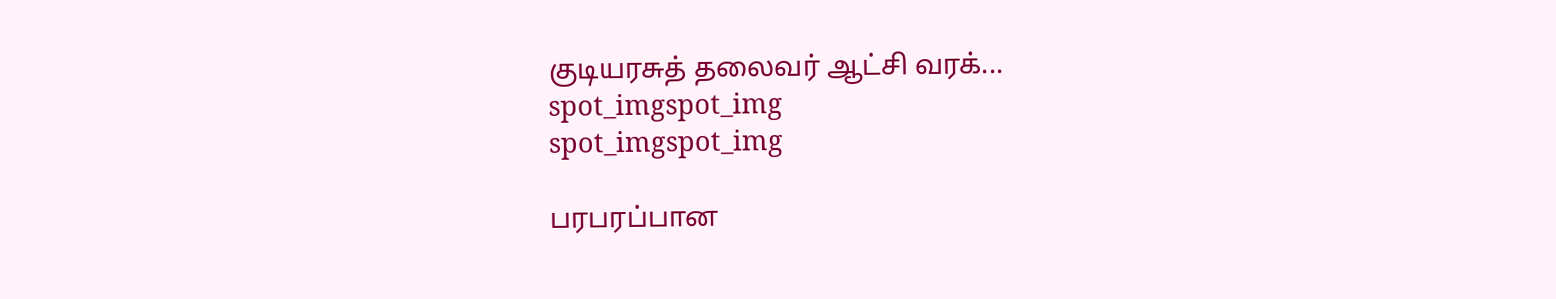குடியரசுத் தலைவர் ஆட்சி வரக்...
spot_imgspot_img
spot_imgspot_img

பரபரப்பான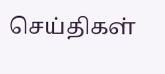செய்திகள்